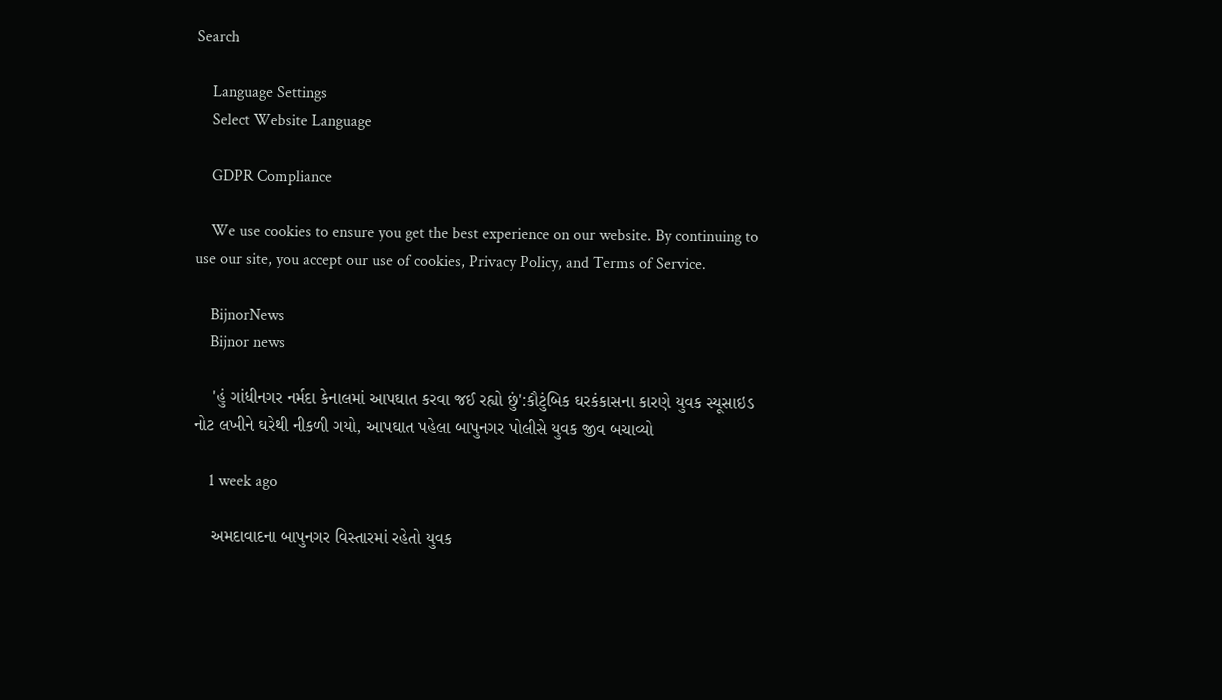Search

    Language Settings
    Select Website Language

    GDPR Compliance

    We use cookies to ensure you get the best experience on our website. By continuing to use our site, you accept our use of cookies, Privacy Policy, and Terms of Service.

    BijnorNews
    Bijnor news

    'હું ગાંધીનગર નર્મદા કેનાલમાં આપઘાત કરવા જઈ રહ્યો છું':કૌટુંબિક ઘરકંકાસના કારણે યુવક સ્યૂસાઇડ નોટ લખીને ઘરેથી નીકળી ગયો, આપઘાત પહેલા બાપુનગર પોલીસે યુવક જીવ બચાવ્યો

    1 week ago

    અમદાવાદના બાપુનગર વિસ્તારમાં રહેતો યુવક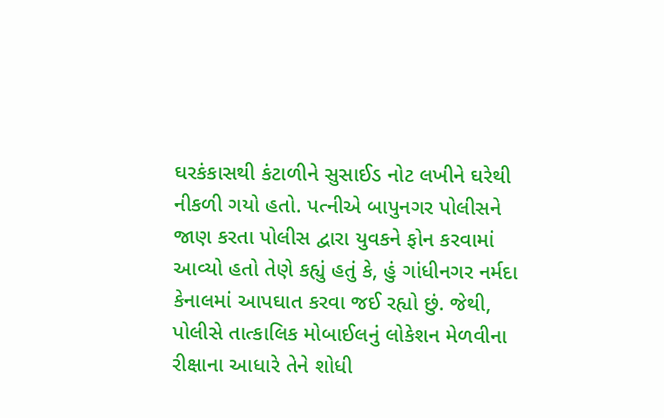ઘરકંકાસથી કંટાળીને સુસાઈડ નોટ લખીને ઘરેથી નીકળી ગયો હતો. પત્નીએ બાપુનગર પોલીસને જાણ કરતા પોલીસ દ્વારા યુવકને ફોન કરવામાં આવ્યો હતો તેણે કહ્યું હતું કે, હું ગાંધીનગર નર્મદા કેનાલમાં આપઘાત કરવા જઈ રહ્યો છું. જેથી, પોલીસે તાત્કાલિક મોબાઈલનું લોકેશન મેળવીના રીક્ષાના આધારે તેને શોધી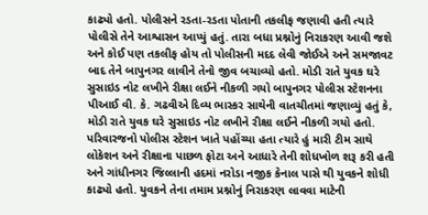કાઢ્યો હતો. પોલીસને રડતા-રડતા પોતાની તકલીફ જણાવી હતી ત્યારે પોલીસે તેને આશ્વાસન આપ્યું હતું. તારા બધા પ્રશ્નોનું નિરાકરણ આવી જશે અને કોઈ પણ તકલીફ હોય તો પોલીસની મદદ લેવી જોઈએ અને સમજાવટ બાદ તેને બાપુનગર લાવીને તેનો જીવ બચાવ્યો હતો. મોડી રાતે યુવક ઘરે સુસાઇડ નોટ લખીને રીક્ષા લઈને નીકળી ગયો બાપુનગર પોલીસ સ્ટેશનના પીઆઈ વી. કે. ગઢવીએ દિવ્ય ભાસ્કર સાથેની વાતચીતમાં જણાવ્યું હતું કે, મોડી રાતે યુવક ઘરે સુસાઇડ નોટ લખીને રીક્ષા લઈને નીકળી ગયો હતો. પરિવારજનો પોલીસ સ્ટેશન ખાતે પહોંચ્યા હતા ત્યારે હું મારી ટીમ સાથે લોકેશન અને રીક્ષાના પાછળ ફોટા અને આધારે તેની શોધખોળ શરૂ કરી હતી અને ગાંધીનગર જિલ્લાની હદમાં નરોડા નજીક કેનાલ પાસે થી યુવકને શોધી કાઢ્યો હતો. યુવકને તેના તમામ પ્રશ્નોનું નિરાકરણ લાવવા માટેની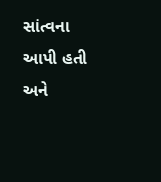સાંત્વના આપી હતી અને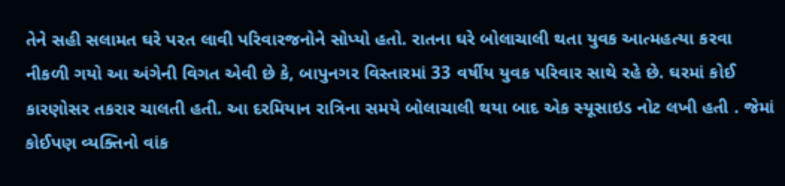તેને સહી સલામત ઘરે પરત લાવી પરિવારજનોને સોપ્યો હતો. રાતના ઘરે બોલાચાલી થતા યુવક આત્મહત્યા કરવા નીકળી ગયો આ અંગેની વિગત એવી છે કે, બાપુનગર વિસ્તારમાં 33 વર્ષીય યુવક પરિવાર સાથે રહે છે. ઘરમાં કોઈ કારણોસર તકરાર ચાલતી હતી. આ દરમિયાન રાત્રિના સમયે બોલાચાલી થયા બાદ એક સ્યૂસાઇડ નોટ લખી હતી . જેમાં કોઈપણ વ્યક્તિનો વાંક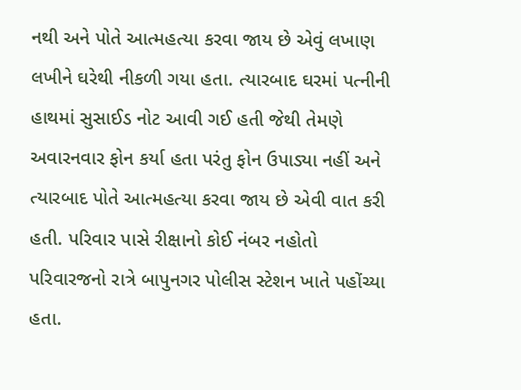નથી અને પોતે આત્મહત્યા કરવા જાય છે એવું લખાણ લખીને ઘરેથી નીકળી ગયા હતા. ત્યારબાદ ઘરમાં પત્નીની હાથમાં સુસાઈડ નોટ આવી ગઈ હતી જેથી તેમણે અવારનવાર ફોન કર્યા હતા પરંતુ ફોન ઉપાડ્યા નહીં અને ત્યારબાદ પોતે આત્મહત્યા કરવા જાય છે એવી વાત કરી હતી. પરિવાર પાસે રીક્ષાનો કોઈ નંબર નહોતો પરિવારજનો રાત્રે બાપુનગર પોલીસ સ્ટેશન ખાતે પહોંચ્યા હતા.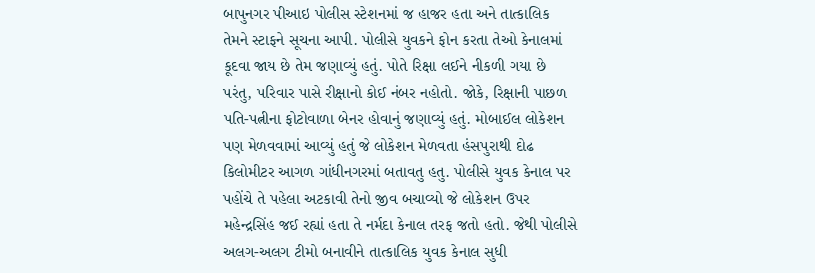બાપુનગર પીઆઇ પોલીસ સ્ટેશનમાં જ હાજર હતા અને તાત્કાલિક તેમને સ્ટાફને સૂચના આપી. પોલીસે યુવકને ફોન કરતા તેઓ કેનાલમાં કૂદવા જાય છે તેમ જણાવ્યું હતું. પોતે રિક્ષા લઈને નીકળી ગયા છે પરંતુ, પરિવાર પાસે રીક્ષાનો કોઈ નંબર નહોતો. જોકે, રિક્ષાની પાછળ પતિ-પત્નીના ફોટોવાળા બેનર હોવાનું જણાવ્યું હતું. મોબાઈલ લોકેશન પણ મેળવવામાં આવ્યું હતું જે લોકેશન મેળવતા હંસપુરાથી દોઢ કિલોમીટર આગળ ગાંધીનગરમાં બતાવતુ હતુ. પોલીસે યુવક કેનાલ પર પહોંચે તે પહેલા અટકાવી તેનો જીવ બચાવ્યો જે લોકેશન ઉપર મહેન્દ્રસિંહ જઈ રહ્યાં હતા તે નર્મદા કેનાલ તરફ જતો હતો. જેથી પોલીસે અલગ-અલગ ટીમો બનાવીને તાત્કાલિક યુવક કેનાલ સુધી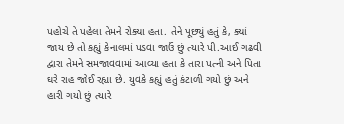પહોચે તે પહેલા તેમને રોક્યા હતા. તેને પૂછ્યું હતું કે, ક્યાં જાય છે તો કહ્યું કેનાલમાં પડવા જાઉં છું ત્યારે પી.આઈ ગઢવી દ્વારા તેમને સમજાવવામાં આવ્યા હતા કે તારા પત્ની અને પિતા ઘરે રાહ જોઈ રહ્યા છે. યુવકે કહ્યું હતું કંટાળી ગયો છું અને હારી ગયો છું ત્યારે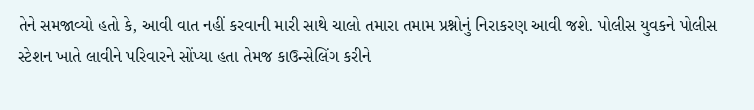તેને સમજાવ્યો હતો કે, આવી વાત નહીં કરવાની મારી સાથે ચાલો તમારા તમામ પ્રશ્નોનું નિરાકરણ આવી જશે. પોલીસ યુવકને પોલીસ સ્ટેશન ખાતે લાવીને પરિવારને સોંપ્યા હતા તેમજ કાઉન્સેલિંગ કરીને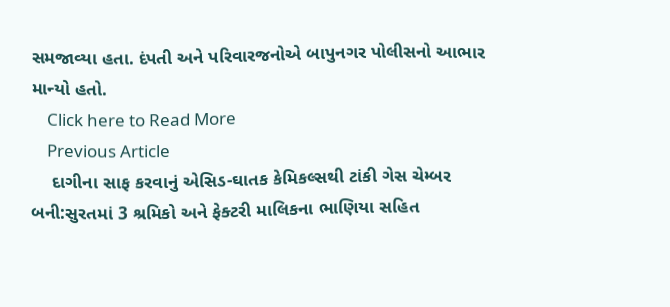સમજાવ્યા હતા. દંપતી અને પરિવારજનોએ બાપુનગર પોલીસનો આભાર માન્યો હતો.
    Click here to Read More
    Previous Article
    દાગીના સાફ કરવાનું એસિડ-ઘાતક કેમિકલ્સથી ટાંકી ગેસ ચેમ્બર બની:સુરતમાં 3 શ્રમિકો અને ફેક્ટરી માલિકના ભાણિયા સહિત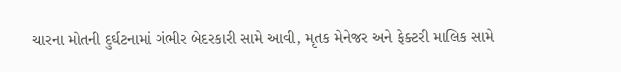ચારના મોતની દુર્ઘટનામાં ગંભીર બેદરકારી સામે આવી, મૃતક મેનેજર અને ફેક્ટરી માલિક સામે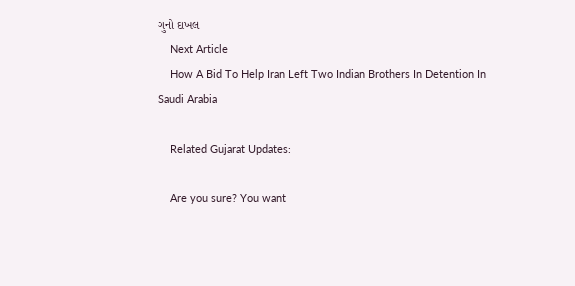ગુનો દાખલ
    Next Article
    How A Bid To Help Iran Left Two Indian Brothers In Detention In Saudi Arabia

    Related Gujarat Updates:

    Are you sure? You want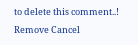to delete this comment..! Remove Cancel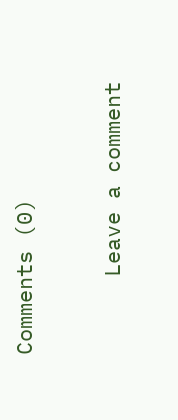Comments (0)

      Leave a comment